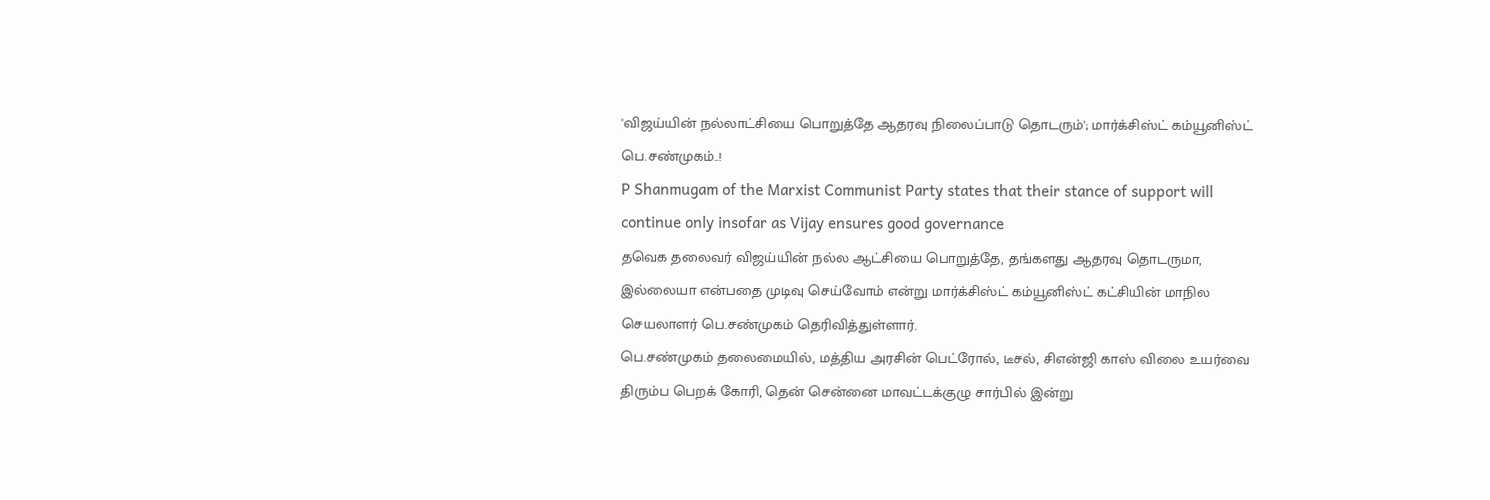'விஜய்யின் நல்லாட்சியை பொறுத்தே ஆதரவு நிலைப்பாடு தொடரும்'; மார்க்சிஸ்ட் கம்யூனிஸ்ட் பெ.சண்முகம்..!
P Shanmugam of the Marxist Communist Party states that their stance of support will continue only insofar as Vijay ensures good governance
தவெக தலைவர் விஜய்யின் நல்ல ஆட்சியை பொறுத்தே, தங்களது ஆதரவு தொடருமா, இல்லையா என்பதை முடிவு செய்வோம் என்று மார்க்சிஸ்ட் கம்யூனிஸ்ட் கட்சியின் மாநில செயலாளர் பெ.சண்முகம் தெரிவித்துள்ளார்.
பெ.சண்முகம் தலைமையில், மத்திய அரசின் பெட்ரோல், டீசல், சிஎன்ஜி காஸ் விலை உயர்வை திரும்ப பெறக் கோரி, தென் சென்னை மாவட்டக்குழு சார்பில் இன்று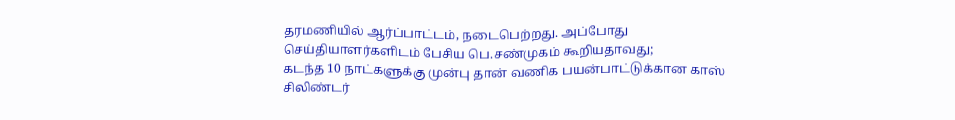தரமணியில் ஆர்ப்பாட்டம், நடைபெற்றது. அப்போது செய்தியாளர்களிடம் பேசிய பெ.சண்முகம் கூறியதாவது;
கடந்த 10 நாட்களுக்கு முன்பு தான் வணிக பயன்பாட்டுக்கான காஸ் சிலிண்டர்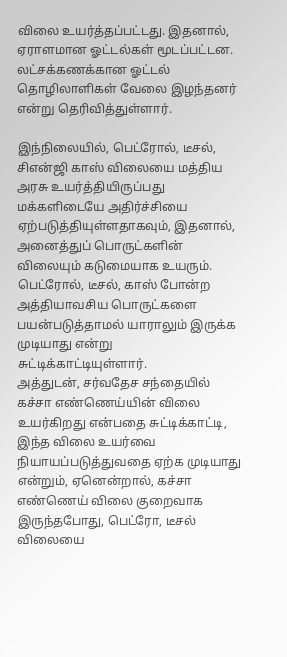விலை உயர்த்தப்பட்டது. இதனால், ஏராளமான ஓட்டல்கள் மூடப்பட்டன. லட்சக்கணக்கான ஓட்டல் தொழிலாளிகள் வேலை இழந்தனர் என்று தெரிவித்துள்ளார்.

இந்நிலையில், பெட்ரோல், டீசல், சிஎன்ஜி காஸ் விலையை மத்திய அரசு உயர்த்தியிருப்பது மக்களிடையே அதிர்ச்சியை ஏற்படுத்தியுள்ளதாகவும், இதனால், அனைத்துப் பொருட்களின் விலையும் கடுமையாக உயரும். பெட்ரோல், டீசல், காஸ் போன்ற அத்தியாவசிய பொருட்களை பயன்படுத்தாமல் யாராலும் இருக்க முடியாது என்று சுட்டிக்காட்டியுள்ளார்.
அத்துடன், சர்வதேச சந்தையில் கச்சா எண்ணெய்யின் விலை உயர்கிறது என்பதை சுட்டிக்காட்டி, இந்த விலை உயர்வை நியாயப்படுத்துவதை ஏற்க முடியாது என்றும், ஏனென்றால், கச்சா எண்ணெய் விலை குறைவாக இருந்தபோது, பெட்ரோ, டீசல் விலையை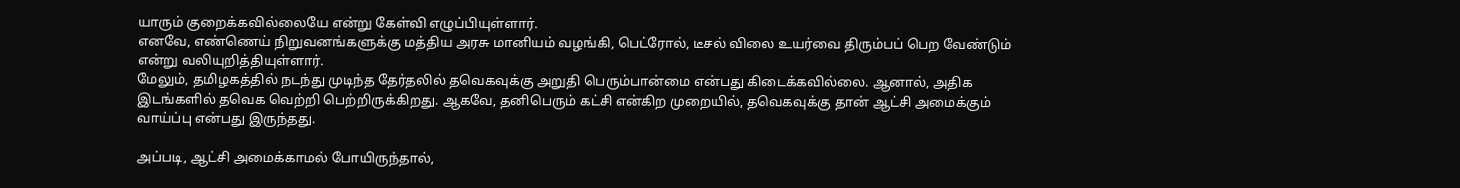யாரும் குறைக்கவில்லையே என்று கேள்வி எழுப்பியுள்ளார்.
எனவே, எண்ணெய் நிறுவனங்களுக்கு மத்திய அரசு மானியம் வழங்கி, பெட்ரோல், டீசல் விலை உயர்வை திரும்பப் பெற வேண்டும் என்று வலியுறித்தியுள்ளார்.
மேலும், தமிழகத்தில் நடந்து முடிந்த தேர்தலில் தவெகவுக்கு அறுதி பெரும்பான்மை என்பது கிடைக்கவில்லை. ஆனால், அதிக இடங்களில் தவெக வெற்றி பெற்றிருக்கிறது. ஆகவே, தனிபெரும் கட்சி என்கிற முறையில், தவெகவுக்கு தான் ஆட்சி அமைக்கும் வாய்ப்பு என்பது இருந்தது.

அப்படி, ஆட்சி அமைக்காமல் போயிருந்தால்,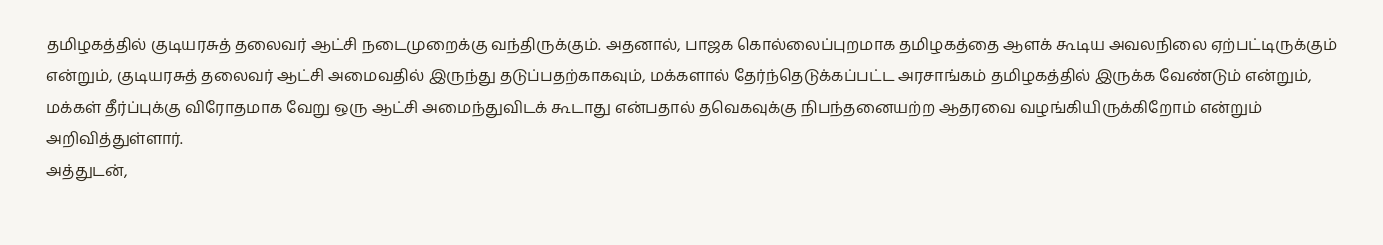தமிழகத்தில் குடியரசுத் தலைவர் ஆட்சி நடைமுறைக்கு வந்திருக்கும். அதனால், பாஜக கொல்லைப்புறமாக தமிழகத்தை ஆளக் கூடிய அவலநிலை ஏற்பட்டிருக்கும் என்றும், குடியரசுத் தலைவர் ஆட்சி அமைவதில் இருந்து தடுப்பதற்காகவும், மக்களால் தேர்ந்தெடுக்கப்பட்ட அரசாங்கம் தமிழகத்தில் இருக்க வேண்டும் என்றும், மக்கள் தீர்ப்புக்கு விரோதமாக வேறு ஒரு ஆட்சி அமைந்துவிடக் கூடாது என்பதால் தவெகவுக்கு நிபந்தனையற்ற ஆதரவை வழங்கியிருக்கிறோம் என்றும் அறிவித்துள்ளார்.
அத்துடன்,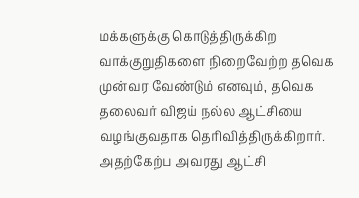மக்களுக்கு கொடுத்திருக்கிற வாக்குறுதிகளை நிறைவேற்ற தவெக முன்வர வேண்டும் எனவும், தவெக தலைவர் விஜய் நல்ல ஆட்சியை வழங்குவதாக தெரிவித்திருக்கிறார். அதற்கேற்ப அவரது ஆட்சி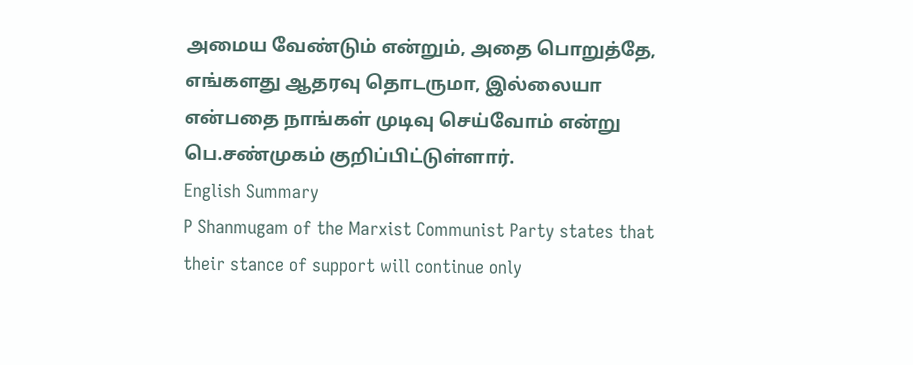அமைய வேண்டும் என்றும், அதை பொறுத்தே, எங்களது ஆதரவு தொடருமா, இல்லையா என்பதை நாங்கள் முடிவு செய்வோம் என்று பெ.சண்முகம் குறிப்பிட்டுள்ளார்.
English Summary
P Shanmugam of the Marxist Communist Party states that their stance of support will continue only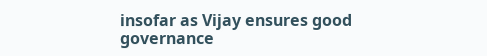insofar as Vijay ensures good governance